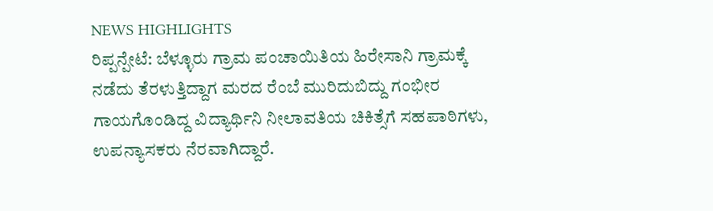NEWS HIGHLIGHTS
ರಿಪ್ಪನ್ಪೇಟೆ: ಬೆಳ್ಳೂರು ಗ್ರಾಮ ಪಂಚಾಯಿತಿಯ ಹಿರೇಸಾನಿ ಗ್ರಾಮಕ್ಕೆ ನಡೆದು ತೆರಳುತ್ತಿದ್ದಾಗ ಮರದ ರೆಂಬೆ ಮುರಿದುಬಿದ್ದು ಗಂಭೀರ ಗಾಯಗೊಂಡಿದ್ದ ವಿದ್ಯಾರ್ಥಿನಿ ನೀಲಾವತಿಯ ಚಿಕಿತ್ಸೆಗೆ ಸಹಪಾಠಿಗಳು, ಉಪನ್ಯಾಸಕರು ನೆರವಾಗಿದ್ದಾರೆ.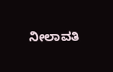ನೀಲಾವತಿ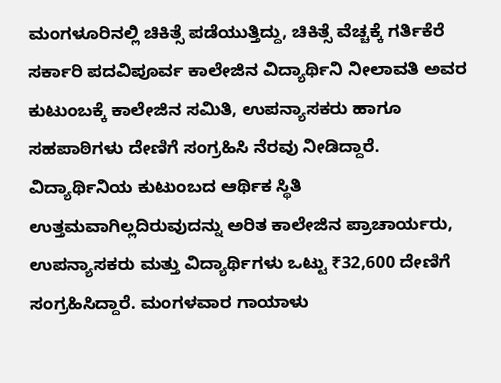ಮಂಗಳೂರಿನಲ್ಲಿ ಚಿಕಿತ್ಸೆ ಪಡೆಯುತ್ತಿದ್ದು, ಚಿಕಿತ್ಸೆ ವೆಚ್ಚಕ್ಕೆ ಗರ್ತಿಕೆರೆ ಸರ್ಕಾರಿ ಪದವಿಪೂರ್ವ ಕಾಲೇಜಿನ ವಿದ್ಯಾರ್ಥಿನಿ ನೀಲಾವತಿ ಅವರ ಕುಟುಂಬಕ್ಕೆ ಕಾಲೇಜಿನ ಸಮಿತಿ, ಉಪನ್ಯಾಸಕರು ಹಾಗೂ ಸಹಪಾಠಿಗಳು ದೇಣಿಗೆ ಸಂಗ್ರಹಿಸಿ ನೆರವು ನೀಡಿದ್ದಾರೆ. ವಿದ್ಯಾರ್ಥಿನಿಯ ಕುಟುಂಬದ ಆರ್ಥಿಕ ಸ್ಥಿತಿ ಉತ್ತಮವಾಗಿಲ್ಲದಿರುವುದನ್ನು ಅರಿತ ಕಾಲೇಜಿನ ಪ್ರಾಚಾರ್ಯರು, ಉಪನ್ಯಾಸಕರು ಮತ್ತು ವಿದ್ಯಾರ್ಥಿಗಳು ಒಟ್ಟು ₹32,600 ದೇಣಿಗೆ ಸಂಗ್ರಹಿಸಿದ್ದಾರೆ. ಮಂಗಳವಾರ ಗಾಯಾಳು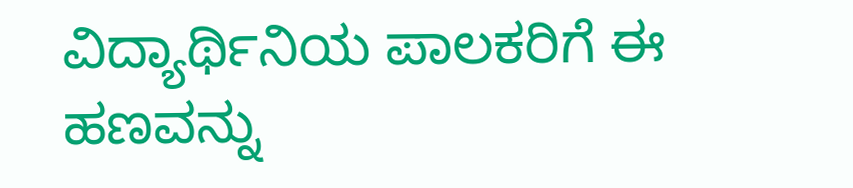ವಿದ್ಯಾರ್ಥಿನಿಯ ಪಾಲಕರಿಗೆ ಈ ಹಣವನ್ನು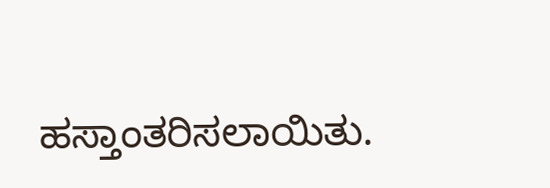ಹಸ್ತಾಂತರಿಸಲಾಯಿತು.